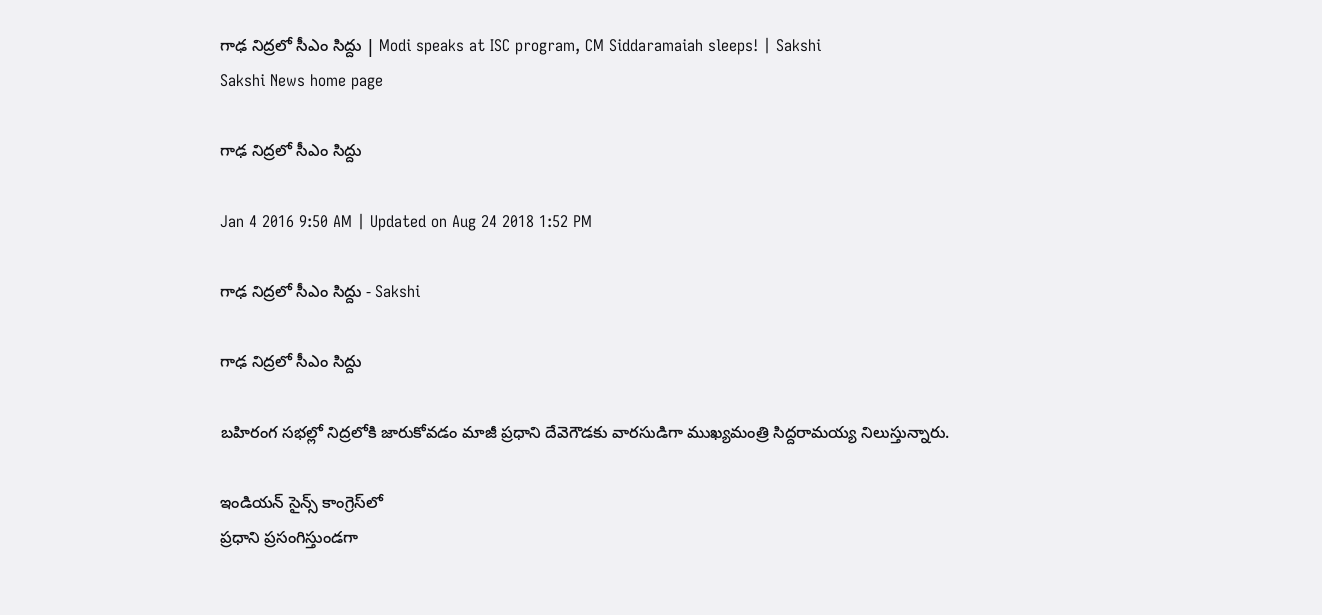గాఢ నిద్రలో సీఎం సిద్దు | Modi speaks at ISC program, CM Siddaramaiah sleeps! | Sakshi
Sakshi News home page

గాఢ నిద్రలో సీఎం సిద్దు

Jan 4 2016 9:50 AM | Updated on Aug 24 2018 1:52 PM

గాఢ నిద్రలో సీఎం సిద్దు - Sakshi

గాఢ నిద్రలో సీఎం సిద్దు

బహిరంగ సభల్లో నిద్రలోకి జారుకోవడం మాజీ ప్రధాని దేవెగౌడకు వారసుడిగా ముఖ్యమంత్రి సిద్దరామయ్య నిలుస్తున్నారు.

ఇండియన్ సైన్స్ కాంగ్రెస్‌లో
ప్రధాని ప్రసంగిస్తుండగా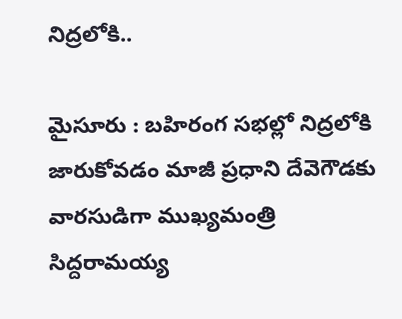నిద్రలోకి..

మైసూరు : బహిరంగ సభల్లో నిద్రలోకి జారుకోవడం మాజీ ప్రధాని దేవెగౌడకు వారసుడిగా ముఖ్యమంత్రి సిద్దరామయ్య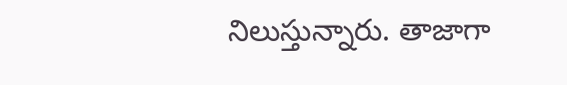నిలుస్తున్నారు. తాజాగా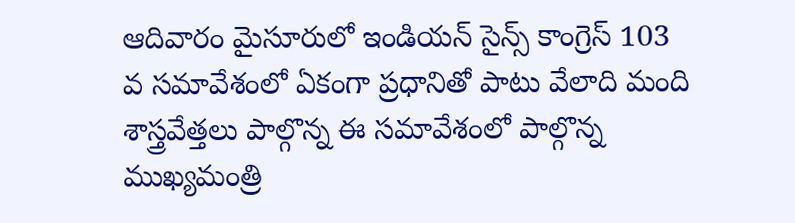ఆదివారం మైసూరులో ఇండియన్ సైన్స్ కాంగ్రెస్ 103 వ సమావేశంలో ఏకంగా ప్రధానితో పాటు వేలాది మంది శాస్త్రవేత్తలు పాల్గొన్న ఈ సమావేశంలో పాల్గొన్న ముఖ్యమంత్రి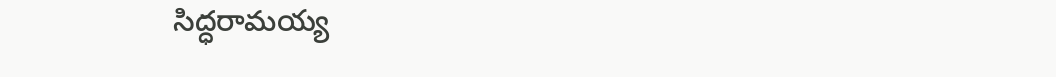సిద్ధరామయ్య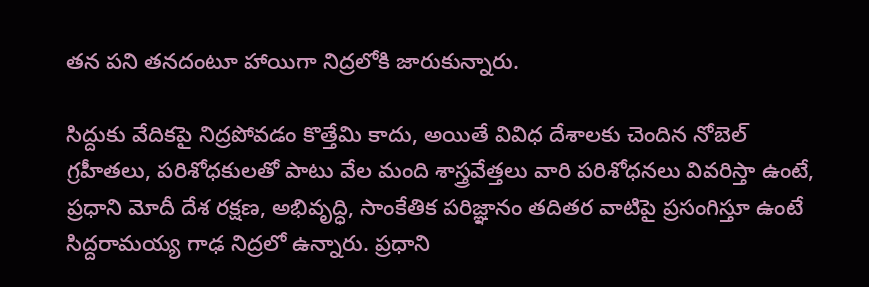తన పని తనదంటూ హాయిగా నిద్రలోకి జారుకున్నారు.

సిద్దుకు వేదికపై నిద్రపోవడం కొత్తేమి కాదు, అయితే వివిధ దేశాలకు చెందిన నోబెల్ గ్రహీతలు, పరిశోధకులతో పాటు వేల మంది శాస్త్రవేత్తలు వారి పరిశోధనలు వివరిస్తా ఉంటే, ప్రధాని మోదీ దేశ రక్షణ, అభివృద్ధి, సాంకేతిక పరిజ్ఞానం తదితర వాటిపై ప్రసంగిస్తూ ఉంటే సిద్దరామయ్య గాఢ నిద్రలో ఉన్నారు. ప్రధాని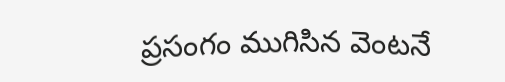ప్రసంగం ముగిసిన వెంటనే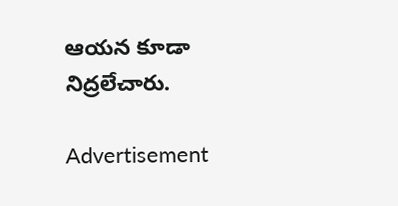ఆయన కూడా నిద్రలేచారు.

Advertisement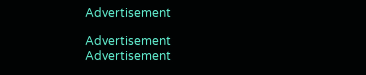Advertisement

Advertisement
Advertisement